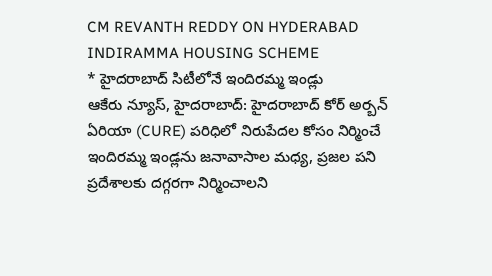CM REVANTH REDDY ON HYDERABAD INDIRAMMA HOUSING SCHEME
* హైదరాబాద్ సిటీలోనే ఇందిరమ్మ ఇండ్లు
ఆకేరు న్యూస్, హైదరాబాద్: హైదరాబాద్ కోర్ అర్బన్ ఏరియా (CURE) పరిధిలో నిరుపేదల కోసం నిర్మించే ఇందిరమ్మ ఇండ్లను జనావాసాల మధ్య, ప్రజల పని ప్రదేశాలకు దగ్గరగా నిర్మించాలని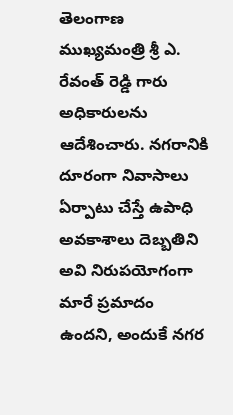తెలంగాణ ముఖ్యమంత్రి శ్రీ ఎ. రేవంత్ రెడ్డి గారు అధికారులను ఆదేశించారు. నగరానికి దూరంగా నివాసాలు ఏర్పాటు చేస్తే ఉపాధి అవకాశాలు దెబ్బతిని అవి నిరుపయోగంగా మారే ప్రమాదం ఉందని, అందుకే నగర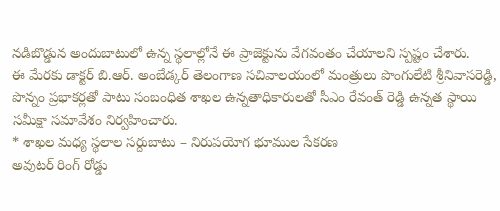నడిబొడ్డున అందుబాటులో ఉన్న స్థలాల్లోనే ఈ ప్రాజెక్టును వేగవంతం చేయాలని స్పష్టం చేశారు.
ఈ మేరకు డాక్టర్ బి.ఆర్. అంబేడ్కర్ తెలంగాణ సచివాలయంలో మంత్రులు పొంగులేటి శ్రీనివాసరెడ్డి, పొన్నం ప్రభాకర్లతో పాటు సంబంధిత శాఖల ఉన్నతాధికారులతో సీఎం రేవంత్ రెడ్డి ఉన్నత స్థాయి సమీక్షా సమావేశం నిర్వహించారు.
* శాఖల మధ్య స్థలాల సర్దుబాటు – నిరుపయోగ భూముల సేకరణ
అవుటర్ రింగ్ రోడ్డు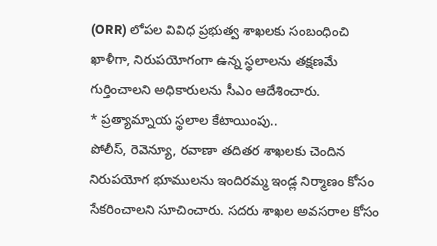(ORR) లోపల వివిధ ప్రభుత్వ శాఖలకు సంబంధించి ఖాళీగా, నిరుపయోగంగా ఉన్న స్థలాలను తక్షణమే గుర్తించాలని అధికారులను సీఎం ఆదేశించారు.
* ప్రత్యామ్నాయ స్థలాల కేటాయింపు..
పోలీస్, రెవెన్యూ, రవాణా తదితర శాఖలకు చెందిన నిరుపయోగ భూములను ఇందిరమ్మ ఇండ్ల నిర్మాణం కోసం సేకరించాలని సూచించారు. సదరు శాఖల అవసరాల కోసం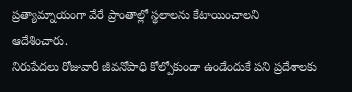ప్రత్యామ్నాయంగా వేరే ప్రాంతాల్లో స్థలాలను కేటాయించాలని ఆదేశించారు.
నిరుపేదలు రోజువారీ జీవనోపాధి కోల్పోకుండా ఉండేందుకే పని ప్రదేశాలకు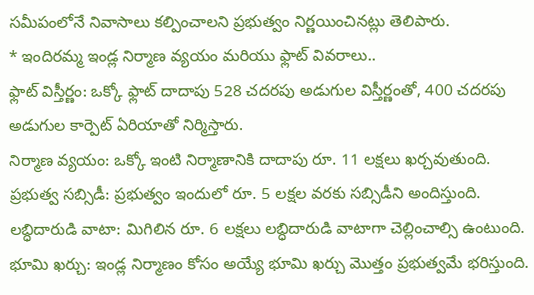సమీపంలోనే నివాసాలు కల్పించాలని ప్రభుత్వం నిర్ణయించినట్లు తెలిపారు.
* ఇందిరమ్మ ఇండ్ల నిర్మాణ వ్యయం మరియు ఫ్లాట్ వివరాలు..
ఫ్లాట్ విస్తీర్ణం: ఒక్కో ఫ్లాట్ దాదాపు 528 చదరపు అడుగుల విస్తీర్ణంతో, 400 చదరపు అడుగుల కార్పెట్ ఏరియాతో నిర్మిస్తారు.
నిర్మాణ వ్యయం: ఒక్కో ఇంటి నిర్మాణానికి దాదాపు రూ. 11 లక్షలు ఖర్చవుతుంది.
ప్రభుత్వ సబ్సిడీ: ప్రభుత్వం ఇందులో రూ. 5 లక్షల వరకు సబ్సిడీని అందిస్తుంది.
లబ్ధిదారుడి వాటా: మిగిలిన రూ. 6 లక్షలు లబ్ధిదారుడి వాటాగా చెల్లించాల్సి ఉంటుంది.
భూమి ఖర్చు: ఇండ్ల నిర్మాణం కోసం అయ్యే భూమి ఖర్చు మొత్తం ప్రభుత్వమే భరిస్తుంది.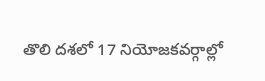తొలి దశలో 17 నియోజకవర్గాల్లో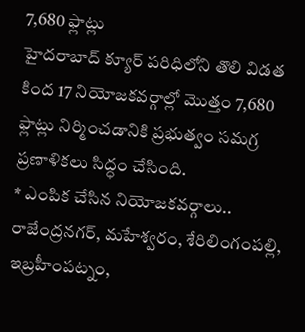7,680 ఫ్లాట్లు
హైదరాబాద్ క్యూర్ పరిధిలోని తొలి విడత కింద 17 నియోజకవర్గాల్లో మొత్తం 7,680 ఫ్లాట్లు నిర్మించడానికి ప్రభుత్వం సమగ్ర ప్రణాళికలు సిద్ధం చేసింది.
* ఎంపిక చేసిన నియోజకవర్గాలు..
రాజేంద్రనగర్, మహేశ్వరం, శేరిలింగంపల్లి, ఇబ్రహీంపట్నం,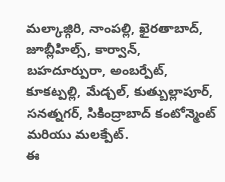మల్కాజ్గిరి, నాంపల్లి, ఖైరతాబాద్, జూబ్లీహిల్స్, కార్వాన్, బహదూర్పురా, అంబర్పేట్, కూకట్పల్లి, మేడ్చల్, కుత్బుల్లాపూర్, సనత్నగర్, సికింద్రాబాద్ కంటోన్మెంట్ మరియు మలక్పేట్.
ఈ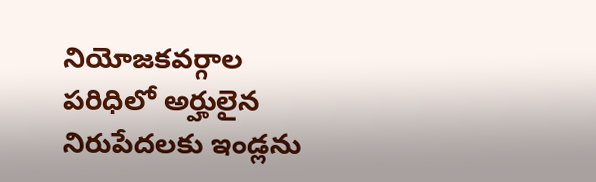నియోజకవర్గాల పరిధిలో అర్హులైన నిరుపేదలకు ఇండ్లను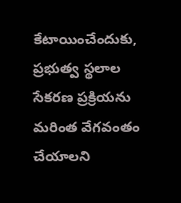కేటాయించేందుకు, ప్రభుత్వ స్థలాల సేకరణ ప్రక్రియను మరింత వేగవంతం చేయాలని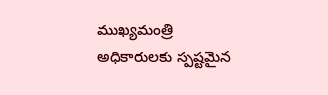ముఖ్యమంత్రి అధికారులకు స్పష్టమైన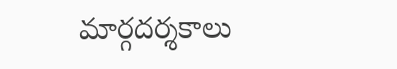మార్గదర్శకాలు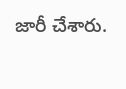జారీ చేశారు.